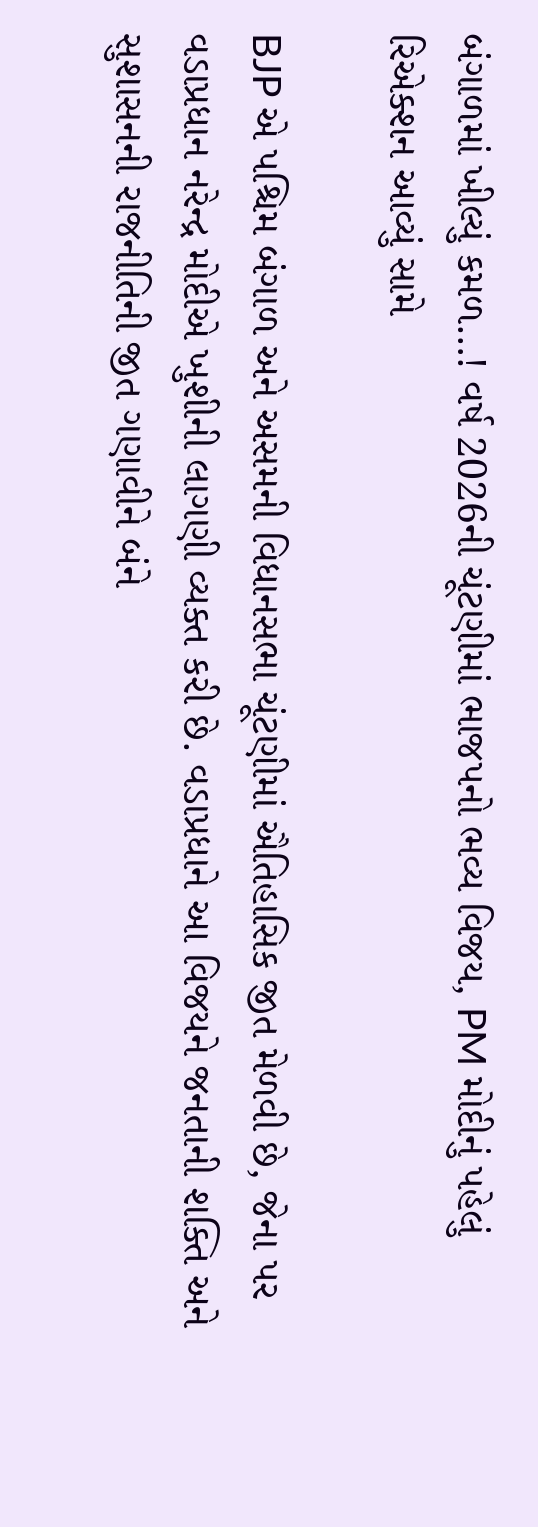બંગાળમાં ખીલ્યું કમળ…! વર્ષ 2026ની ચૂંટણીમાં ભાજપનો ભવ્ય વિજય, PM મોદીનું પહેલું રિએક્શન આવ્યું સામે

BJP એ પશ્ચિમ બંગાળ અને અસમની વિધાનસભા ચૂંટણીમાં ઐતિહાસિક જીત મેળવી છે, જેના પર વડાપ્રધાન નરેન્દ્ર મોદીએ ખુશીની લાગણી વ્યક્ત કરી છે. વડાપ્રધાને આ વિજયને જનતાની શક્તિ અને સુશાસનની રાજનીતિની જીત ગણાવીને બંને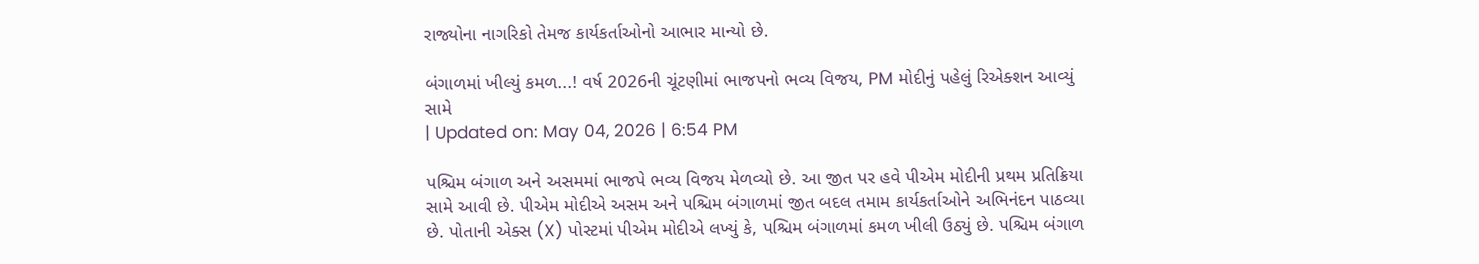રાજ્યોના નાગરિકો તેમજ કાર્યકર્તાઓનો આભાર માન્યો છે.

બંગાળમાં ખીલ્યું કમળ...! વર્ષ 2026ની ચૂંટણીમાં ભાજપનો ભવ્ય વિજય, PM મોદીનું પહેલું રિએક્શન આવ્યું સામે
| Updated on: May 04, 2026 | 6:54 PM

પશ્ચિમ બંગાળ અને અસમમાં ભાજપે ભવ્ય વિજય મેળવ્યો છે. આ જીત પર હવે પીએમ મોદીની પ્રથમ પ્રતિક્રિયા સામે આવી છે. પીએમ મોદીએ અસમ અને પશ્ચિમ બંગાળમાં જીત બદલ તમામ કાર્યકર્તાઓને અભિનંદન પાઠવ્યા છે. પોતાની એક્સ (X) પોસ્ટમાં પીએમ મોદીએ લખ્યું કે, પશ્ચિમ બંગાળમાં કમળ ખીલી ઉઠ્યું છે. પશ્ચિમ બંગાળ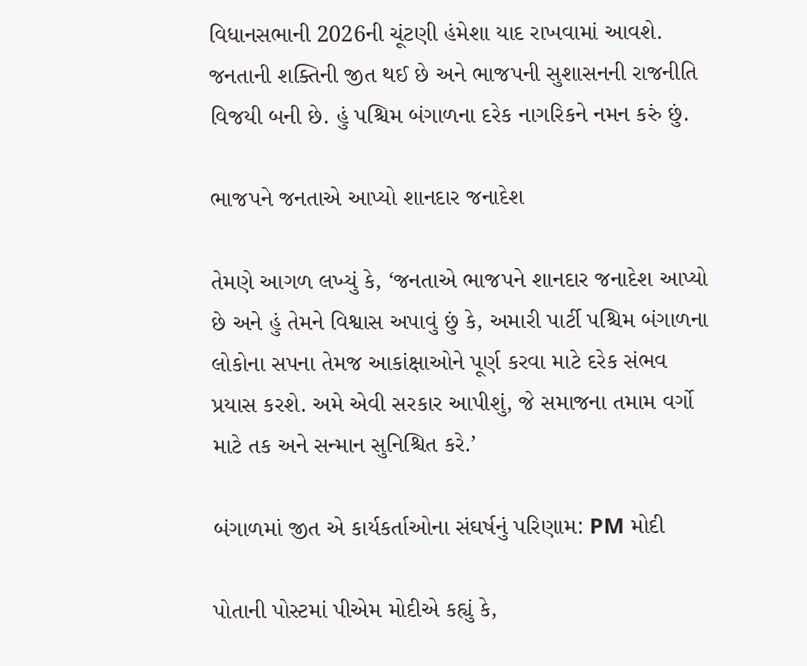વિધાનસભાની 2026ની ચૂંટણી હંમેશા યાદ રાખવામાં આવશે. જનતાની શક્તિની જીત થઈ છે અને ભાજપની સુશાસનની રાજનીતિ વિજયી બની છે. હું પશ્ચિમ બંગાળના દરેક નાગરિકને નમન કરું છું.

ભાજપને જનતાએ આપ્યો શાનદાર જનાદેશ

તેમણે આગળ લખ્યું કે, ‘જનતાએ ભાજપને શાનદાર જનાદેશ આપ્યો છે અને હું તેમને વિશ્વાસ અપાવું છું કે, અમારી પાર્ટી પશ્ચિમ બંગાળના લોકોના સપના તેમજ આકાંક્ષાઓને પૂર્ણ કરવા માટે દરેક સંભવ પ્રયાસ કરશે. અમે એવી સરકાર આપીશું, જે સમાજના તમામ વર્ગો માટે તક અને સન્માન સુનિશ્ચિત કરે.’

બંગાળમાં જીત એ કાર્યકર્તાઓના સંઘર્ષનું પરિણામ: PM મોદી

પોતાની પોસ્ટમાં પીએમ મોદીએ કહ્યું કે,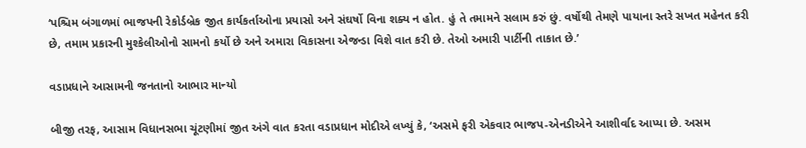‘પશ્ચિમ બંગાળમાં ભાજપની રેકોર્ડબ્રેક જીત કાર્યકર્તાઓના પ્રયાસો અને સંઘર્ષો વિના શક્ય ન હોત. હું તે તમામને સલામ કરું છું. વર્ષોથી તેમણે પાયાના સ્તરે સખત મહેનત કરી છે, તમામ પ્રકારની મુશ્કેલીઓનો સામનો કર્યો છે અને અમારા વિકાસના એજન્ડા વિશે વાત કરી છે. તેઓ અમારી પાર્ટીની તાકાત છે.’

વડાપ્રધાને આસામની જનતાનો આભાર માન્યો

બીજી તરફ, આસામ વિધાનસભા ચૂંટણીમાં જીત અંગે વાત કરતા વડાપ્રધાન મોદીએ લખ્યું કે, ‘અસમે ફરી એકવાર ભાજપ-એનડીએને આશીર્વાદ આપ્યા છે. અસમ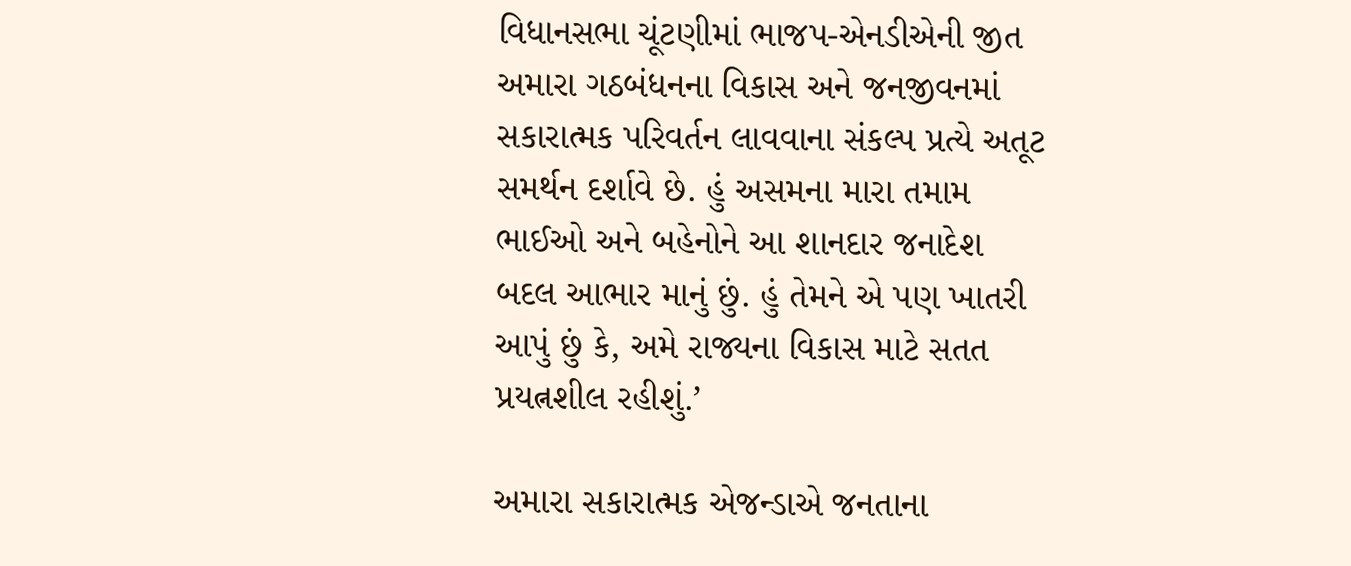વિધાનસભા ચૂંટણીમાં ભાજપ-એનડીએની જીત અમારા ગઠબંધનના વિકાસ અને જનજીવનમાં સકારાત્મક પરિવર્તન લાવવાના સંકલ્પ પ્રત્યે અતૂટ સમર્થન દર્શાવે છે. હું અસમના મારા તમામ ભાઈઓ અને બહેનોને આ શાનદાર જનાદેશ બદલ આભાર માનું છું. હું તેમને એ પણ ખાતરી આપું છું કે, અમે રાજ્યના વિકાસ માટે સતત પ્રયત્નશીલ રહીશું.’

અમારા સકારાત્મક એજન્ડાએ જનતાના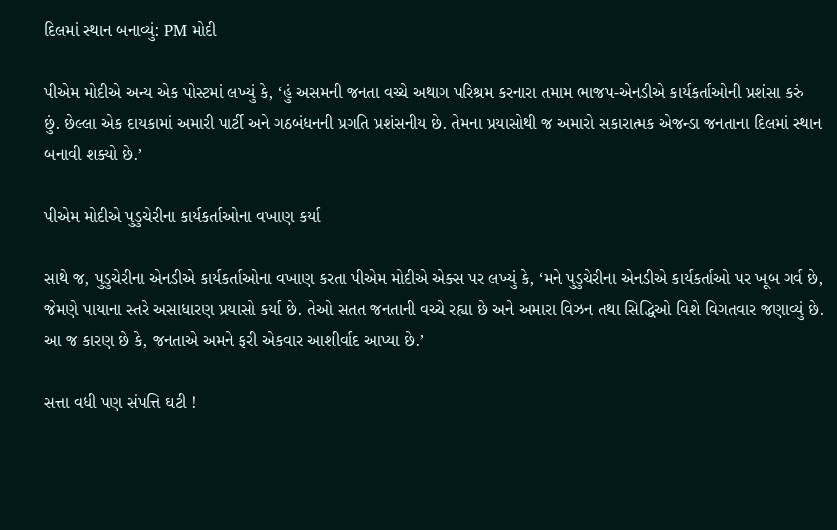દિલમાં સ્થાન બનાવ્યું: PM મોદી

પીએમ મોદીએ અન્ય એક પોસ્ટમાં લખ્યું કે, ‘હું અસમની જનતા વચ્ચે અથાગ પરિશ્રમ કરનારા તમામ ભાજપ-એનડીએ કાર્યકર્તાઓની પ્રશંસા કરું છું. છેલ્લા એક દાયકામાં અમારી પાર્ટી અને ગઠબંધનની પ્રગતિ પ્રશંસનીય છે. તેમના પ્રયાસોથી જ અમારો સકારાત્મક એજન્ડા જનતાના દિલમાં સ્થાન બનાવી શક્યો છે.’

પીએમ મોદીએ પુડુચેરીના કાર્યકર્તાઓના વખાણ કર્યા

સાથે જ, પુડુચેરીના એનડીએ કાર્યકર્તાઓના વખાણ કરતા પીએમ મોદીએ એક્સ પર લખ્યું કે, ‘મને પુડુચેરીના એનડીએ કાર્યકર્તાઓ પર ખૂબ ગર્વ છે, જેમણે પાયાના સ્તરે અસાધારણ પ્રયાસો કર્યા છે. તેઓ સતત જનતાની વચ્ચે રહ્યા છે અને અમારા વિઝન તથા સિદ્ધિઓ વિશે વિગતવાર જણાવ્યું છે. આ જ કારણ છે કે, જનતાએ અમને ફરી એકવાર આશીર્વાદ આપ્યા છે.’

સત્તા વધી પણ સંપત્તિ ઘટી !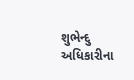શુભેન્દુ અધિકારીના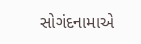સોગંદનામાએ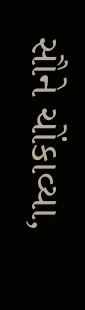સૌને ચોંકાવ્યા,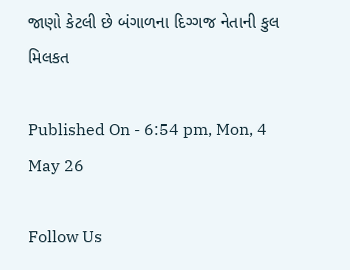જાણો કેટલી છે બંગાળના દિગ્ગજ નેતાની કુલ મિલકત

Published On - 6:54 pm, Mon, 4 May 26

Follow Us